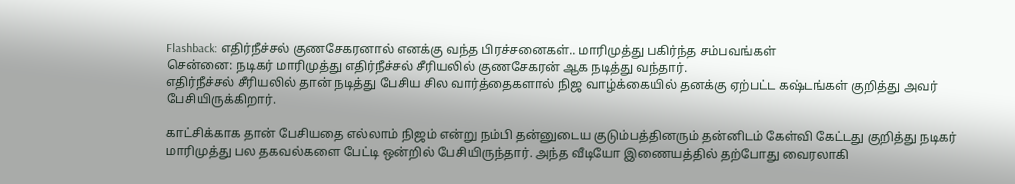Flashback: எதிர்நீச்சல் குணசேகரனால் எனக்கு வந்த பிரச்சனைகள்.. மாரிமுத்து பகிர்ந்த சம்பவங்கள்
சென்னை: நடிகர் மாரிமுத்து எதிர்நீச்சல் சீரியலில் குணசேகரன் ஆக நடித்து வந்தார்.
எதிர்நீச்சல் சீரியலில் தான் நடித்து பேசிய சில வார்த்தைகளால் நிஜ வாழ்க்கையில் தனக்கு ஏற்பட்ட கஷ்டங்கள் குறித்து அவர் பேசியிருக்கிறார்.

காட்சிக்காக தான் பேசியதை எல்லாம் நிஜம் என்று நம்பி தன்னுடைய குடும்பத்தினரும் தன்னிடம் கேள்வி கேட்டது குறித்து நடிகர் மாரிமுத்து பல தகவல்களை பேட்டி ஒன்றில் பேசியிருந்தார். அந்த வீடியோ இணையத்தில் தற்போது வைரலாகி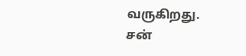வருகிறது.
சன்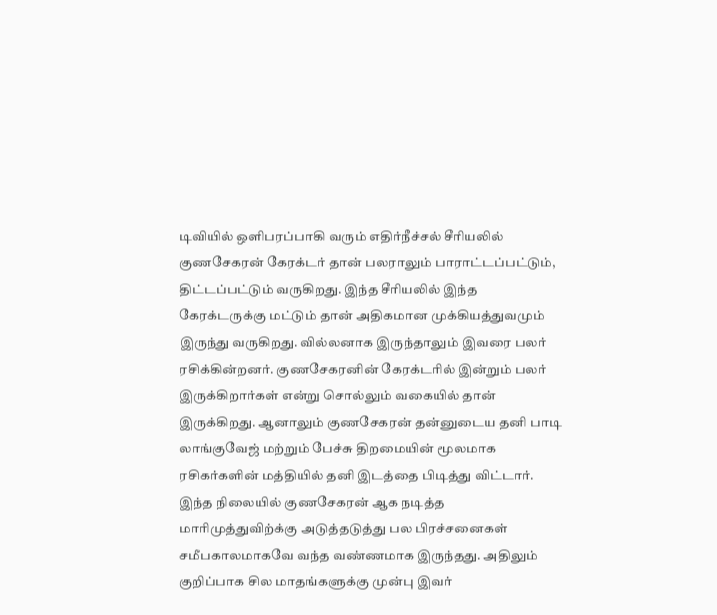டிவியில் ஒளிபரப்பாகி வரும் எதிர்நீச்சல் சீரியலில் குணசேகரன் கேரக்டர் தான் பலராலும் பாராட்டப்பட்டும், திட்டப்பட்டும் வருகிறது. இந்த சீரியலில் இந்த கேரக்டருக்கு மட்டும் தான் அதிகமான முக்கியத்துவமும் இருந்து வருகிறது. வில்லனாக இருந்தாலும் இவரை பலர் ரசிக்கின்றனர். குணசேகரனின் கேரக்டரில் இன்றும் பலர் இருக்கிறார்கள் என்று சொல்லும் வகையில் தான் இருக்கிறது. ஆனாலும் குணசேகரன் தன்னுடைய தனி பாடி லாங்குவேஜ் மற்றும் பேச்சு திறமையின் மூலமாக ரசிகர்களின் மத்தியில் தனி இடத்தை பிடித்து விட்டார்.
இந்த நிலையில் குணசேகரன் ஆக நடித்த மாரிமுத்துவிற்க்கு அடுத்தடுத்து பல பிரச்சனைகள் சமீபகாலமாகவே வந்த வண்ணமாக இருந்தது. அதிலும் குறிப்பாக சில மாதங்களுக்கு முன்பு இவர்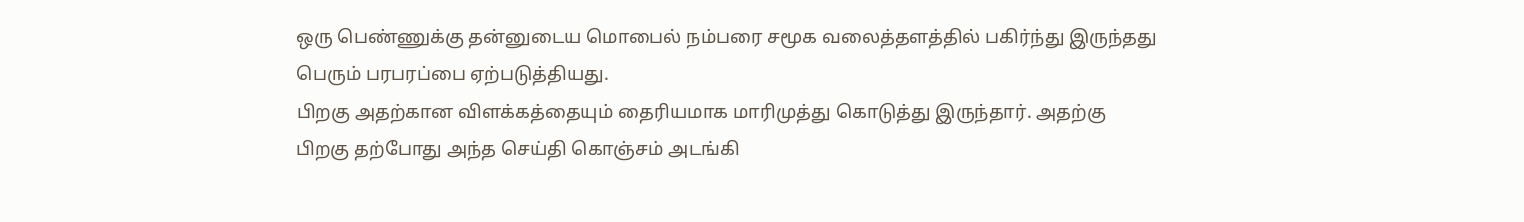ஒரு பெண்ணுக்கு தன்னுடைய மொபைல் நம்பரை சமூக வலைத்தளத்தில் பகிர்ந்து இருந்தது பெரும் பரபரப்பை ஏற்படுத்தியது.
பிறகு அதற்கான விளக்கத்தையும் தைரியமாக மாரிமுத்து கொடுத்து இருந்தார். அதற்கு பிறகு தற்போது அந்த செய்தி கொஞ்சம் அடங்கி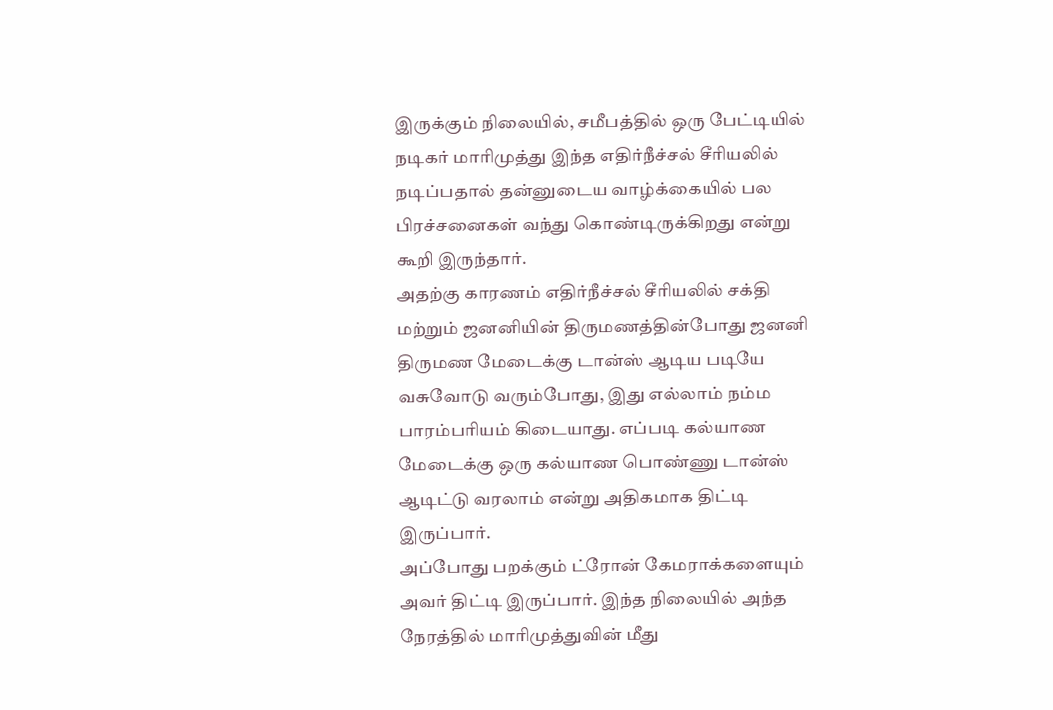இருக்கும் நிலையில், சமீபத்தில் ஒரு பேட்டியில் நடிகர் மாரிமுத்து இந்த எதிர்நீச்சல் சீரியலில் நடிப்பதால் தன்னுடைய வாழ்க்கையில் பல பிரச்சனைகள் வந்து கொண்டிருக்கிறது என்று கூறி இருந்தார்.
அதற்கு காரணம் எதிர்நீச்சல் சீரியலில் சக்தி மற்றும் ஜனனியின் திருமணத்தின்போது ஜனனி திருமண மேடைக்கு டான்ஸ் ஆடிய படியே வசுவோடு வரும்போது, இது எல்லாம் நம்ம பாரம்பரியம் கிடையாது. எப்படி கல்யாண மேடைக்கு ஒரு கல்யாண பொண்ணு டான்ஸ் ஆடிட்டு வரலாம் என்று அதிகமாக திட்டி இருப்பார்.
அப்போது பறக்கும் ட்ரோன் கேமராக்களையும் அவர் திட்டி இருப்பார். இந்த நிலையில் அந்த நேரத்தில் மாரிமுத்துவின் மீது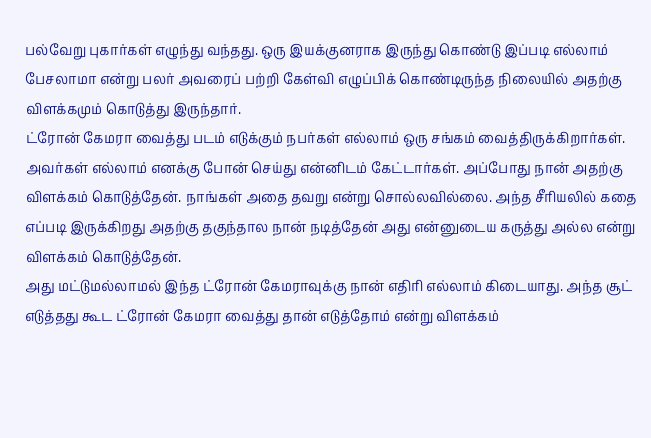பல்வேறு புகார்கள் எழுந்து வந்தது. ஒரு இயக்குனராக இருந்து கொண்டு இப்படி எல்லாம் பேசலாமா என்று பலர் அவரைப் பற்றி கேள்வி எழுப்பிக் கொண்டிருந்த நிலையில் அதற்கு விளக்கமும் கொடுத்து இருந்தார்.
ட்ரோன் கேமரா வைத்து படம் எடுக்கும் நபர்கள் எல்லாம் ஒரு சங்கம் வைத்திருக்கிறார்கள். அவர்கள் எல்லாம் எனக்கு போன் செய்து என்னிடம் கேட்டார்கள். அப்போது நான் அதற்கு விளக்கம் கொடுத்தேன். நாங்கள் அதை தவறு என்று சொல்லவில்லை. அந்த சீரியலில் கதை எப்படி இருக்கிறது அதற்கு தகுந்தால நான் நடித்தேன் அது என்னுடைய கருத்து அல்ல என்று விளக்கம் கொடுத்தேன்.
அது மட்டுமல்லாமல் இந்த ட்ரோன் கேமராவுக்கு நான் எதிரி எல்லாம் கிடையாது. அந்த சூட் எடுத்தது கூட ட்ரோன் கேமரா வைத்து தான் எடுத்தோம் என்று விளக்கம்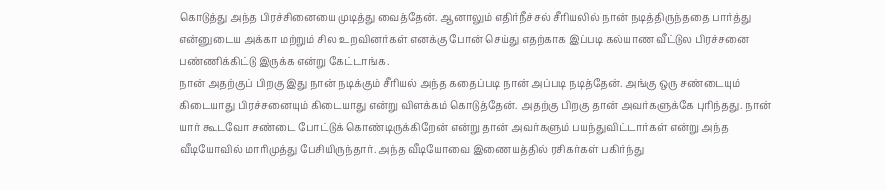கொடுத்து அந்த பிரச்சினையை முடித்து வைத்தேன். ஆனாலும் எதிர்நீச்சல் சீரியலில் நான் நடித்திருந்ததை பார்த்து என்னுடைய அக்கா மற்றும் சில உறவினர்கள் எனக்கு போன் செய்து எதற்காக இப்படி கல்யாண வீட்டுல பிரச்சனை பண்ணிக்கிட்டு இருக்க என்று கேட்டாங்க.
நான் அதற்குப் பிறகு இது நான் நடிக்கும் சீரியல் அந்த கதைப்படி நான் அப்படி நடித்தேன். அங்கு ஒரு சண்டையும் கிடையாது பிரச்சனையும் கிடையாது என்று விளக்கம் கொடுத்தேன். அதற்கு பிறகு தான் அவர்களுக்கே புரிந்தது. நான் யார் கூடவோ சண்டை போட்டுக் கொண்டிருக்கிறேன் என்று தான் அவர்களும் பயந்துவிட்டார்கள் என்று அந்த வீடியோவில் மாரிமுத்து பேசியிருந்தார். அந்த வீடியோவை இணையத்தில் ரசிகர்கள் பகிர்ந்து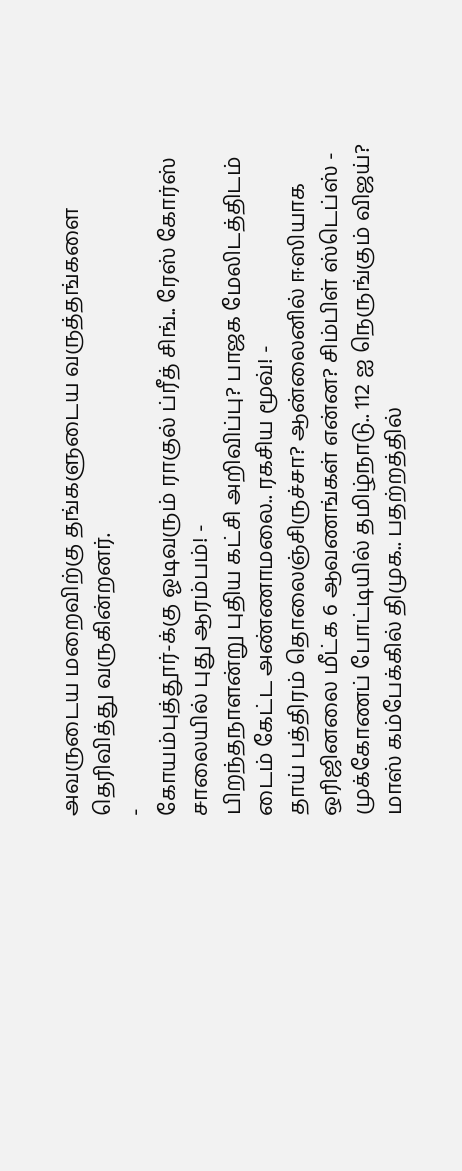அவருடைய மறைவிற்கு தங்களுடைய வருத்தங்களை தெரிவித்து வருகின்றனர்.
-
கோயம்புத்தூர்-க்கு ஓடிவரும் ராகுல் ப்ரீத் சிங்.. ரேஸ் கோர்ஸ் சாலையில் புது ஆரம்பம்! -
பிறந்தநாளன்று புதிய கட்சி அறிவிப்பு? பாஜக மேலிடத்திடம் டைம் கேட்ட அண்ணாமலை.. ரகசிய மூவ்! -
தாய் பத்திரம் தொலைஞ்சிருச்சா? ஆன்லைனில் ஈஸியாக ஒரிஜினலை மீட்க 6 ஆவணங்கள் என்ன? சிம்பிள் ஸ்டெப்ஸ் -
முக்கோணப் போட்டியில் தமிழ்நாடு.. 112 ஐ நெருங்கும் விஜய்? மாஸ் கம்பேக்கில் திமுக.. பதற்றத்தில்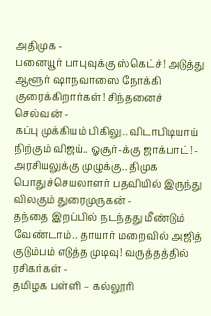அதிமுக -
பனையூர் பாபுவுக்கு ஸ்கெட்ச்! அடுத்து ஆளூர் ஷாநவாஸை நோக்கி குரைக்கிறார்கள்! சிந்தனைச் செல்வன் -
கப்பு முக்கியம் பிகிலு.. விடாபிடியாய் நிற்கும் விஜய்.. ஓசூர்-க்கு ஜாக்பாட்! -
அரசியலுக்கு முழுக்கு.. திமுக பொதுச்செயலாளர் பதவியில் இருந்து விலகும் துரைமுருகன் -
தந்தை இறப்பில் நடந்தது மீண்டும் வேண்டாம்.. தாயார் மறைவில் அஜித் குடும்பம் எடுத்த முடிவு! வருத்தத்தில் ரசிகர்கள் -
தமிழக பள்ளி – கல்லூரி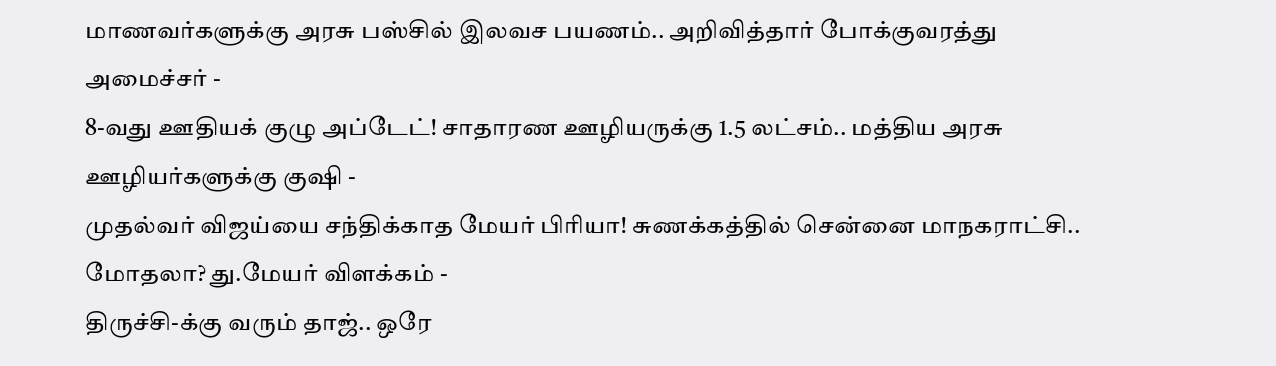மாணவர்களுக்கு அரசு பஸ்சில் இலவச பயணம்.. அறிவித்தார் போக்குவரத்து அமைச்சர் -
8-வது ஊதியக் குழு அப்டேட்! சாதாரண ஊழியருக்கு 1.5 லட்சம்.. மத்திய அரசு ஊழியர்களுக்கு குஷி -
முதல்வர் விஜய்யை சந்திக்காத மேயர் பிரியா! சுணக்கத்தில் சென்னை மாநகராட்சி.. மோதலா? து.மேயர் விளக்கம் -
திருச்சி-க்கு வரும் தாஜ்.. ஒரே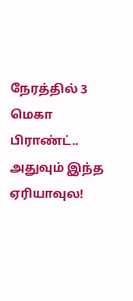நேரத்தில் 3 மெகா பிராண்ட்.. அதுவும் இந்த ஏரியாவுல!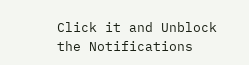Click it and Unblock the Notifications